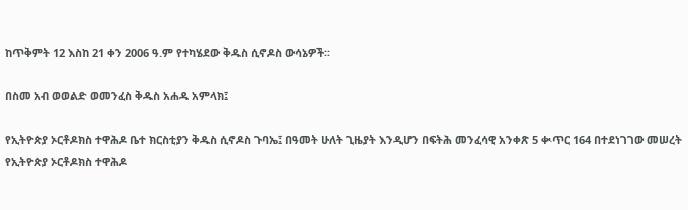ከጥቅምት 12 እስከ 21 ቀን 2006 ዓ.ም የተካሄደው ቅዱስ ሲኖዶስ ውሳኔዎች፡፡

በስመ አብ ወወልድ ወመንፈስ ቅዱስ አሐዱ አምላክ፤

የኢትዮጵያ ኦርቶዶክስ ተዋሕዶ ቤተ ክርስቲያን ቅዱስ ሲኖዶስ ጉባኤ፤ በዓመት ሁለት ጊዜያት እንዲሆን በፍትሕ መንፈሳዊ አንቀጽ 5 ቊጥር 164 በተደነገገው መሠረት የኢትዮጵያ ኦርቶዶክስ ተዋሕዶ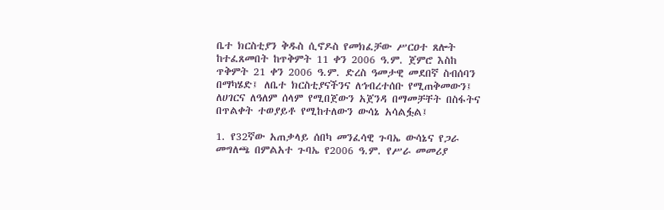ቤተ ክርስቲያን ቅዱስ ሲኖዶስ የመክፈቻው ሥርዐተ ጸሎት ከተፈጸመበት ከጥቅምት 11 ቀን 2006 ዓ.ም. ጀምሮ እስከ ጥቅምት 21 ቀን 2006 ዓ.ም. ድረስ ዓመታዊ መደበኛ ስብሰባን በማካሄድ፤ ለቤተ ክርስቲያናችንና ለኅብረተሰቡ የሚጠቅመውን፤ ለሀገርና ለዓለም ሰላም የሚበጀውን አጀንዳ በማመቻቸት በስፋትና በጥልቀት ተወያይቶ የሚከተለውን ውሳኔ አሳልፏል፤

1. የ32ኛው አጠቃላይ ሰበካ መንፈሳዊ ጉባኤ ውሳኔና የጋራ መግለጫ በምልአተ ጉባኤ የ2006 ዓ.ም. የሥራ መመሪያ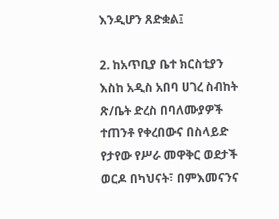እንዲሆን ጸድቋል፤

2. ከአጥቢያ ቤተ ክርስቲያን እስከ አዲስ አበባ ሀገረ ስብከት ጽ/ቤት ድረስ በባለሙያዎች ተጠንቶ የቀረበውና በስላይድ የታየው የሥራ መዋቅር ወደታች ወርዶ በካህናት፣ በምእመናንና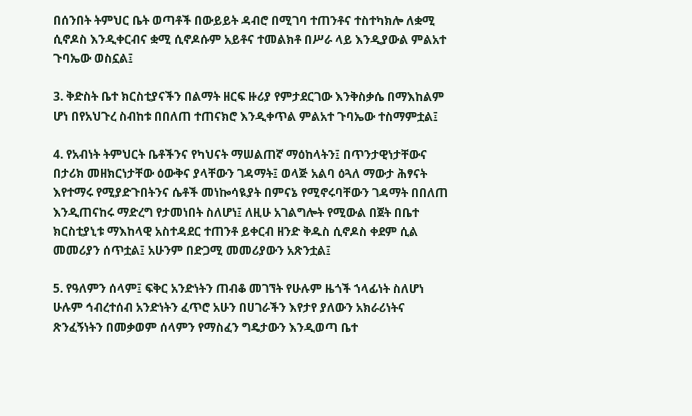በሰንበት ትምህር ቤት ወጣቶች በውይይት ዳብሮ በሚገባ ተጠንቶና ተስተካክሎ ለቋሚ ሲኖዶስ እንዲቀርብና ቋሚ ሲኖዶሱም አይቶና ተመልክቶ በሥራ ላይ እንዲያውል ምልአተ ጉባኤው ወስኗል፤

3. ቅድስት ቤተ ክርስቲያናችን በልማት ዘርፍ ዙሪያ የምታደርገው እንቅስቃሴ በማእከልም ሆነ በየአህጉረ ስብከቱ በበለጠ ተጠናክሮ እንዲቀጥል ምልአተ ጉባኤው ተስማምቷል፤

4. የአብነት ትምህርት ቤቶችንና የካህናት ማሠልጠኛ ማዕከላትን፤ በጥንታዊነታቸውና በታሪክ መዘክርነታቸው ዕውቅና ያላቸውን ገዳማት፤ ወላጅ አልባ ዕጓለ ማውታ ሕፃናት እየተማሩ የሚያድጉበትንና ሴቶች መነኰሳዪያት በምናኔ የሚኖሩባቸውን ገዳማት በበለጠ እንዲጠናከሩ ማድረግ የታመነበት ስለሆነ፤ ለዚሁ አገልግሎት የሚውል በጀት በቤተ ክርስቲያኒቱ ማእከላዊ አስተዳደር ተጠንቶ ይቀርብ ዘንድ ቅዱስ ሲኖዶስ ቀደም ሲል መመሪያን ሰጥቷል፤ አሁንም በድጋሚ መመሪያውን አጽንቷል፤

5. የዓለምን ሰላም፤ ፍቅር አንድነትን ጠብቆ መገኘት የሁሉም ዜጎች ኀላፊነት ስለሆነ ሁሉም ኅብረተሰብ አንድነትን ፈጥሮ አሁን በሀገራችን እየታየ ያለውን አክራሪነትና ጽንፈኝነትን በመቃወም ሰላምን የማስፈን ግዴታውን እንዲወጣ ቤተ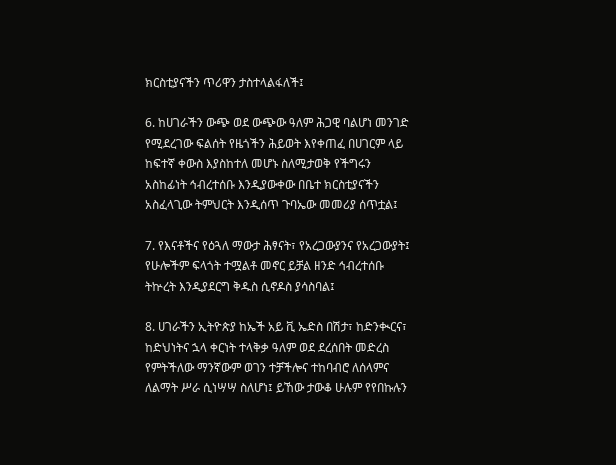ክርስቲያናችን ጥሪዋን ታስተላልፋለች፤

6. ከሀገራችን ውጭ ወደ ውጭው ዓለም ሕጋዊ ባልሆነ መንገድ የሚደረገው ፍልሰት የዜጎችን ሕይወት እየቀጠፈ በሀገርም ላይ ከፍተኛ ቀውስ እያስከተለ መሆኑ ስለሚታወቅ የችግሩን አስከፊነት ኅብረተሰቡ እንዲያውቀው በቤተ ክርስቲያናችን አስፈላጊው ትምህርት እንዲሰጥ ጉባኤው መመሪያ ሰጥቷል፤

7. የእናቶችና የዕጓለ ማውታ ሕፃናት፣ የአረጋውያንና የአረጋውያት፤ የሁሎችም ፍላጎት ተሟልቶ መኖር ይቻል ዘንድ ኅብረተሰቡ ትኵረት እንዲያደርግ ቅዱስ ሲኖዶስ ያሳስባል፤

8. ሀገራችን ኢትዮጵያ ከኤች አይ ቪ ኤድስ በሽታ፣ ከድንቊርና፣ ከድህነትና ኋላ ቀርነት ተላቅቃ ዓለም ወደ ደረሰበት መድረስ የምትችለው ማንኛውም ወገን ተቻችሎና ተከባብሮ ለሰላምና ለልማት ሥራ ሲነሣሣ ስለሆነ፤ ይኸው ታውቆ ሁሉም የየበኩሉን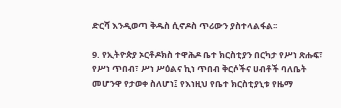ድርሻ እንዲወጣ ቅዱስ ሲኖዶስ ጥሪውን ያስተላልፋል፡፡

9. የኢትዮጵያ ኦርቶዶክስ ተዋሕዶ ቤተ ክርስቲያን በርካታ የሥነ ጽሑፍ፣ የሥነ ጥበብ፣ ሥነ ሥዕልና ኪነ ጥበብ ቅርሶችና ሀብቶች ባለቤት መሆንዋ የታወቀ ስለሆነ፤ የእነዚህ የቤተ ክርስቲያኒቱ የዜማ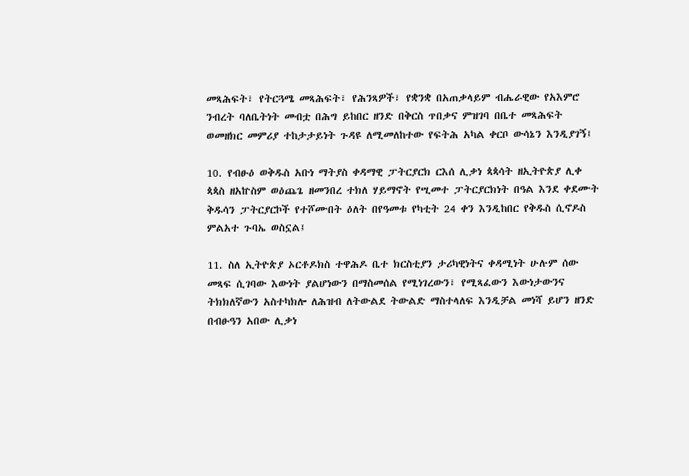መጻሕፍት፣ የትርጓሜ መጻሕፍት፣ የሕንጻዎች፣ የቋንቋ በአጠቃላይም ብሔራዊው የአእምሮ ንብረት ባለቤትነት መብቷ በሕግ ይከበር ዘንድ በቅርስ ጥበቃና ምዝገባ በቤተ መጻሕፍት ወመዘክር መምሪያ ተከታታይነት ጉዳዩ ለሚመለከተው የፍትሕ አካል ቀርቦ ውሳኔን እንዲያገኝ፤

10. የብፁዕ ወቅዱስ አቡነ ማትያስ ቀዳማዊ ፓትርያርክ ርእሰ ሊቃነ ጳጳሳት ዘኢትዮጵያ ሊቀ ጳጳስ ዘአኵስም ወዕጨጌ ዘመንበረ ተክለ ሃይማኖት የሢመተ ፓትርያርክነት በዓል እንደ ቀደሙት ቅዱሳን ፓትርያርኮች የተሾሙበት ዕለት በየዓመቱ የካቲት 24 ቀን እንዲከበር የቅዱስ ሲኖዶስ ምልአተ ጉባኤ ወስኗል፤

11. ስለ ኢትዮጵያ ኦርቶዶክስ ተዋሕዶ ቤተ ክርስቲያን ታሪካዊነትና ቀዳሚነት ሁሉም ሰው መጻፍ ሲገባው እውነት ያልሆነውን በማስመሰል የሚነገረውን፣ የሚጻፈውን እውነታውንና ትክክለኛውን አስተካክሎ ለሕዝብ ለትውልደ ትውልድ ማስተላለፍ እንዲቻል መነሻ ይሆን ዘንድ በብፁዓን አበው ሊቃነ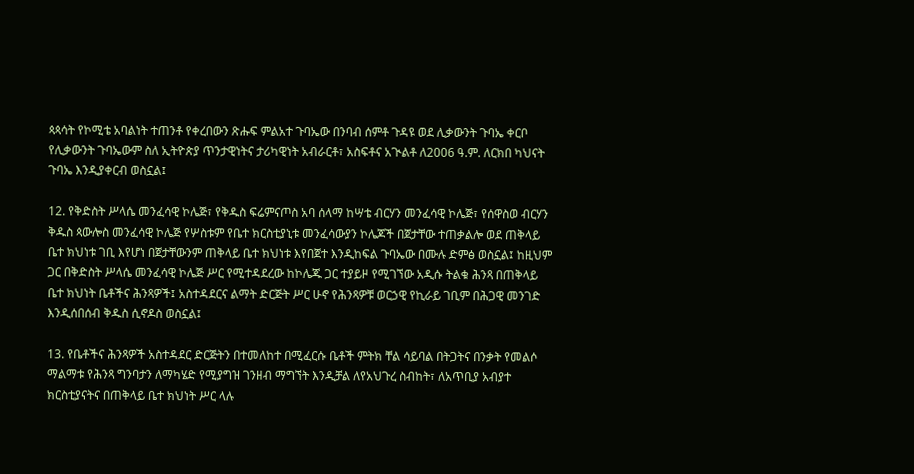ጳጳሳት የኮሚቴ አባልነት ተጠንቶ የቀረበውን ጽሑፍ ምልአተ ጉባኤው በንባብ ሰምቶ ጉዳዩ ወደ ሊቃውንት ጉባኤ ቀርቦ የሊቃውንት ጉባኤውም ስለ ኢትዮጵያ ጥንታዊነትና ታሪካዊነት አብራርቶ፣ አስፍቶና አጒልቶ ለ2006 ዓ.ም. ለርክበ ካህናት ጉባኤ እንዲያቀርብ ወስኗል፤

12. የቅድስት ሥላሴ መንፈሳዊ ኮሌጅ፣ የቅዱስ ፍሬምናጦስ አባ ሰላማ ከሣቴ ብርሃን መንፈሳዊ ኮሌጅ፣ የሰዋስወ ብርሃን ቅዱስ ጳውሎስ መንፈሳዊ ኮሌጅ የሦስቱም የቤተ ክርስቲያኒቱ መንፈሳውያን ኮሌጆች በጀታቸው ተጠቃልሎ ወደ ጠቅላይ ቤተ ክህነቱ ገቢ እየሆነ በጀታቸውንም ጠቅላይ ቤተ ክህነቱ እየበጀተ እንዲከፍል ጉባኤው በሙሉ ድምፅ ወስኗል፤ ከዚህም ጋር በቅድስት ሥላሴ መንፈሳዊ ኮሌጅ ሥር የሚተዳደረው ከኮሌጁ ጋር ተያይዞ የሚገኘው አዲሱ ትልቁ ሕንጻ በጠቅላይ ቤተ ክህነት ቤቶችና ሕንጻዎች፤ አስተዳደርና ልማት ድርጅት ሥር ሁኖ የሕንጻዎቹ ወርኃዊ የኪራይ ገቢም በሕጋዊ መንገድ እንዲሰበሰብ ቅዱስ ሲኖዶስ ወስኗል፤

13. የቤቶችና ሕንጻዎች አስተዳደር ድርጅትን በተመለከተ በሚፈርሱ ቤቶች ምትክ ቸል ሳይባል በትጋትና በንቃት የመልሶ ማልማቱ የሕንጻ ግንባታን ለማካሄድ የሚያግዝ ገንዘብ ማግኘት እንዲቻል ለየአህጉረ ስብከት፣ ለአጥቢያ አብያተ ክርስቲያናትና በጠቅላይ ቤተ ክህነት ሥር ላሉ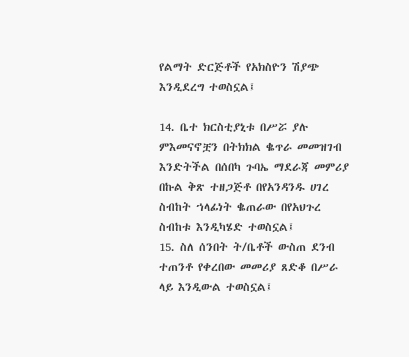የልማት ድርጅቶች የአክስዮን ሽያጭ እንዲደረግ ተወስኗል፤

14. ቤተ ክርስቲያኒቱ በሥሯ ያሉ ምእመናኖቿን በትክክል ቈጥራ መመዝገብ እንድትችል በሰበካ ጉባኤ ማደራጃ መምሪያ በኩል ቅጽ ተዘጋጅቶ በየአንዳንዱ ሀገረ ስብከት ኀላፊነት ቈጠራው በየአህጉረ ስብከቱ እንዲካሄድ ተወስኗል፤
15. ስለ ሰንበት ት/ቤቶች ውስጠ ደንብ ተጠንቶ የቀረበው መመሪያ ጸድቆ በሥራ ላይ እንዲውል ተወስኗል፤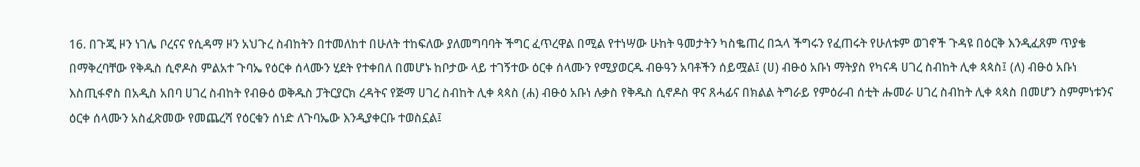16. በጉጂ ዞን ነገሌ ቦረናና የሲዳማ ዞን አህጉረ ስብከትን በተመለከተ በሁለት ተከፍለው ያለመግባባት ችግር ፈጥረዋል በሚል የተነሣው ሁከት ዓመታትን ካስቈጠረ በኋላ ችግሩን የፈጠሩት የሁለቱም ወገኖች ጉዳዩ በዕርቅ እንዲፈጸም ጥያቄ በማቅረባቸው የቅዱስ ሲኖዶስ ምልአተ ጉባኤ የዕርቀ ሰላሙን ሂደት የተቀበለ በመሆኑ ከቦታው ላይ ተገኝተው ዕርቀ ሰላሙን የሚያወርዱ ብፁዓን አባቶችን ሰይሟል፤ (ሀ) ብፁዕ አቡነ ማትያስ የካናዳ ሀገረ ስብከት ሊቀ ጳጳስ፤ (ለ) ብፁዕ አቡነ እስጢፋኖስ በአዲስ አበባ ሀገረ ስብከት የብፁዕ ወቅዱስ ፓትርያርክ ረዳትና የጅማ ሀገረ ስብከት ሊቀ ጳጳስ (ሐ) ብፁዕ አቡነ ሉቃስ የቅዱስ ሲኖዶስ ዋና ጸሓፊና በክልል ትግራይ የምዕራብ ሰቲት ሑመራ ሀገረ ስብከት ሊቀ ጳጳስ በመሆን ስምምነቱንና ዕርቀ ሰላሙን አስፈጽመው የመጨረሻ የዕርቁን ሰነድ ለጉባኤው እንዲያቀርቡ ተወስኗል፤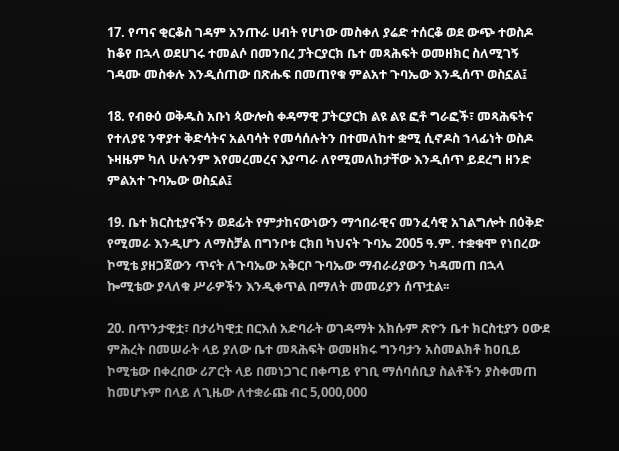17. የጣና ቂርቆስ ገዳም አንጡራ ሀብት የሆነው መስቀለ ያሬድ ተሰርቆ ወደ ውጭ ተወስዶ ከቆየ በኋላ ወደሀገሩ ተመልሶ በመንበረ ፓትርያርክ ቤተ መጻሕፍት ወመዘክር ስለሚገኝ ገዳሙ መስቀሉ እንዲሰጠው በጽሑፍ በመጠየቁ ምልአተ ጉባኤው እንዲሰጥ ወስኗል፤

18. የብፁዕ ወቅዱስ አቡነ ጳውሎስ ቀዳማዊ ፓትርያርክ ልዩ ልዩ ፎቶ ግራፎች፣ መጻሕፍትና የተለያዩ ንዋያተ ቅድሳትና አልባሳት የመሳሰሉትን በተመለከተ ቋሚ ሲኖዶስ ኀላፊነት ወስዶ ኑዛዜም ካለ ሁሉንም እየመረመረና እያጣራ ለየሚመለከታቸው እንዲሰጥ ይደረግ ዘንድ ምልአተ ጉባኤው ወስኗል፤

19. ቤተ ክርስቲያናችን ወደፊት የምታከናውነውን ማኅበራዊና መንፈሳዊ አገልግሎት በዕቅድ የሚመራ እንዲሆን ለማስቻል በግንቦቱ ርክበ ካህናት ጉባኤ 2005 ዓ.ም. ተቋቁሞ የነበረው ኮሚቴ ያዘጋጀውን ጥናት ለጉባኤው አቅርቦ ጉባኤው ማብራሪያውን ካዳመጠ በኋላ ኰሚቴው ያላለቁ ሥራዎችን እንዲቀጥል በማለት መመሪያን ሰጥቷል፡፡

20. በጥንታዊቷ፣ በታሪካዊቷ በርእሰ አድባራት ወገዳማት አክሱም ጽዮን ቤተ ክርስቲያን ዐውደ ምሕረት በመሠራት ላይ ያለው ቤተ መጻሕፍት ወመዘክሩ ግንባታን አስመልክቶ ከዐቢይ ኮሚቴው በቀረበው ሪፖርት ላይ በመነጋገር በቀጣይ የገቢ ማሰባሰቢያ ስልቶችን ያስቀመጠ ከመሆኑም በላይ ለጊዜው ለተቋራጩ ብር 5,000,000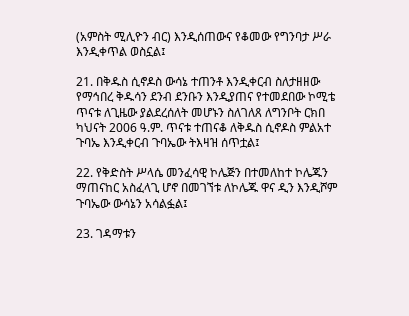(አምስት ሚሊዮን ብር) እንዲሰጠውና የቆመው የግንባታ ሥራ እንዲቀጥል ወስኗል፤

21. በቅዱስ ሲኖዶስ ውሳኔ ተጠንቶ እንዲቀርብ ስለታዘዘው የማኅበረ ቅዱሳን ደንብ ደንቡን እንዲያጠና የተመደበው ኮሚቴ ጥናቱ ለጊዜው ያልደረሰለት መሆኑን ስለገለጸ ለግንቦት ርክበ ካህናት 2006 ዓ.ም. ጥናቱ ተጠናቆ ለቅዱስ ሲኖዶስ ምልአተ ጉባኤ እንዲቀርብ ጉባኤው ትእዛዝ ሰጥቷል፤

22. የቅድስት ሥላሴ መንፈሳዊ ኮሌጅን በተመለከተ ኮሌጁን ማጠናከር አስፈላጊ ሆኖ በመገኘቱ ለኮሌጁ ዋና ዲን እንዲሾም ጉባኤው ውሳኔን አሳልፏል፤

23. ገዳማቱን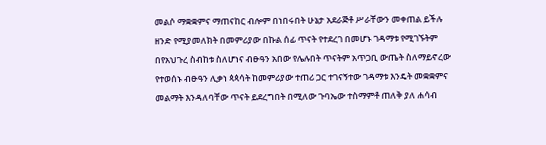መልሶ ማቋቋምና ማጠናከር ብሎም በነበሩበት ሁኔታ አደራጅቶ ሥራቸውን መቀጠል ይችሉ ዘንድ የሚያመለክት በመምሪያው በኩል ሰፊ ጥናት የተደረገ በመሆኑ ገዳማቱ የሚገኙትም በየአህጉረ ስብከቱ ስለሆነና ብፁዓን አበው የሌሉበት ጥናትም አጥጋቢ ውጤት ስለማይኖረው የተወሰኑ ብፁዓን ሊቃነ ጳጳሳት ከመምሪያው ተጠሪ ጋር ተገናኝተው ገዳማቱ እንዴት መቋቋምና መልማት እንዳለባቸው ጥናት ይደረግበት በሚለው ጉባኤው ተስማምቶ ጠለቅ ያለ ሐሳብ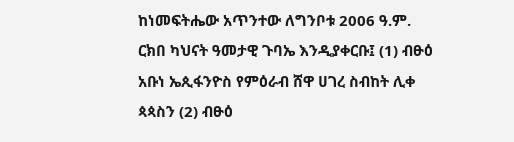ከነመፍትሔው አጥንተው ለግንቦቱ 2006 ዓ.ም. ርክበ ካህናት ዓመታዊ ጉባኤ እንዲያቀርቡ፤ (1) ብፁዕ አቡነ ኤጲፋንዮስ የምዕራብ ሸዋ ሀገረ ስብከት ሊቀ ጳጳስን (2) ብፁዕ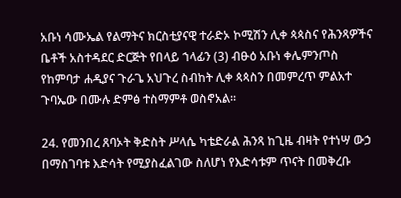አቡነ ሳሙኤል የልማትና ክርስቲያናዊ ተራድኦ ኮሚሽን ሊቀ ጳጳስና የሕንጻዎችና ቤቶች አስተዳደር ድርጅት የበላይ ኀላፊን (3) ብፁዕ አቡነ ቀሌምንጦስ የከምባታ ሐዲያና ጉራጌ አህጉረ ስብከት ሊቀ ጳጳስን በመምረጥ ምልአተ ጉባኤው በሙሉ ድምፅ ተስማምቶ ወስኖአል፡፡

24. የመንበረ ጸባኦት ቅድስት ሥላሴ ካቴድራል ሕንጻ ከጊዜ ብዛት የተነሣ ውኃ በማስገባቱ እድሳት የሚያስፈልገው ስለሆነ የእድሳቱም ጥናት በመቅረቡ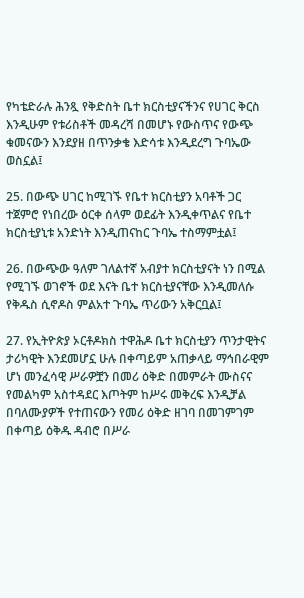የካቴድራሉ ሕንጿ የቅድስት ቤተ ክርስቲያናችንና የሀገር ቅርስ እንዲሁም የቱሪስቶች መዳረሻ በመሆኑ የውስጥና የውጭ ቁመናውን እንደያዘ በጥንቃቄ እድሳቱ እንዲደረግ ጉባኤው ወስኗል፤

25. በውጭ ሀገር ከሚገኙ የቤተ ክርስቲያን አባቶች ጋር ተጀምሮ የነበረው ዕርቀ ሰላም ወደፊት እንዲቀጥልና የቤተ ክርስቲያኒቱ አንድነት እንዲጠናከር ጉባኤ ተስማምቷል፤

26. በውጭው ዓለም ገለልተኛ አብያተ ክርስቲያናት ነን በሚል የሚገኙ ወገኖች ወደ እናት ቤተ ክርስቲያናቸው እንዲመለሱ የቅዱስ ሲኖዶስ ምልአተ ጉባኤ ጥሪውን አቅርቧል፤

27. የኢትዮጵያ ኦርቶዶክስ ተዋሕዶ ቤተ ክርስቲያን ጥንታዊትና ታሪካዊት እንደመሆኗ ሁሉ በቀጣይም አጠቃላይ ማኅበራዊም ሆነ መንፈሳዊ ሥራዎቿን በመሪ ዕቅድ በመምራት ሙስናና የመልካም አስተዳደር እጦትም ከሥሩ መቅረፍ እንዲቻል በባለሙያዎች የተጠናውን የመሪ ዕቅድ ዘገባ በመገምገም በቀጣይ ዕቅዱ ዳብሮ በሥራ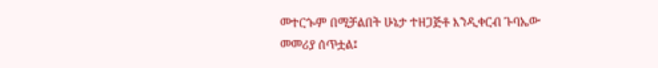መተርጐም በሚቻልበት ሁኔታ ተዘጋጅቶ እንዲቀርብ ጉባኤው መመሪያ ሰጥቷል፤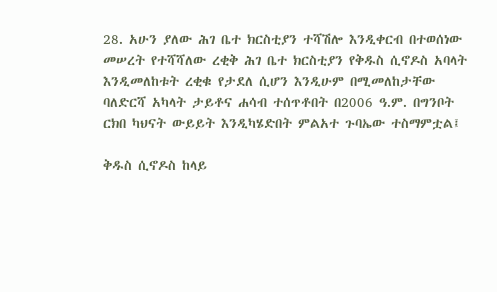28. አሁን ያለው ሕገ ቤተ ክርስቲያን ተሻሽሎ እንዲቀርብ በተወሰነው መሠረት የተሻሻለው ረቂቅ ሕገ ቤተ ክርስቲያን የቅዱስ ሲኖዶስ አባላት እንዲመለከቱት ረቂቁ የታደለ ሲሆን እንዲሁም በሚመለከታቸው ባለድርሻ አካላት ታይቶና ሐሳብ ተሰጥቶበት በ2006 ዓ.ም. በግንቦት ርክበ ካህናት ውይይት እንዲካሄድበት ምልአተ ጉባኤው ተስማምቷል፤

ቅዱስ ሲኖዶስ ከላይ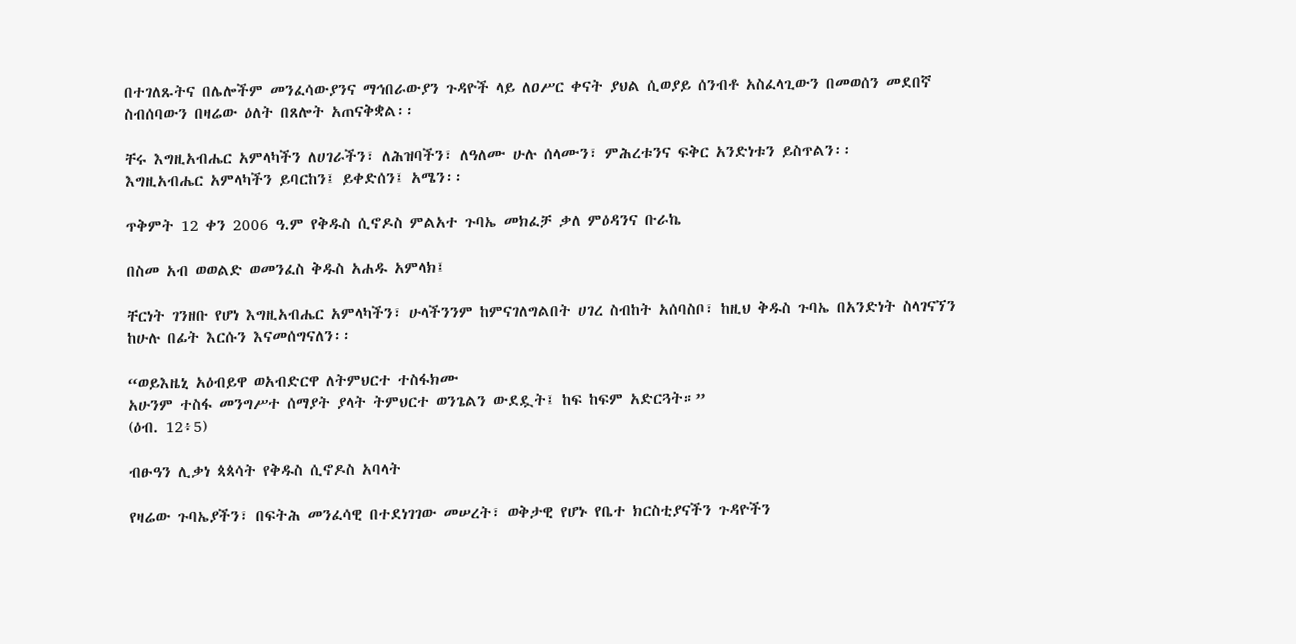በተገለጹትና በሌሎችም መንፈሳውያንና ማኅበራውያን ጉዳዮች ላይ ለዐሥር ቀናት ያህል ሲወያይ ሰንብቶ አስፈላጊውን በመወሰን መደበኛ ስብሰባውን በዛሬው ዕለት በጸሎት አጠናቅቋል፡፡

ቸሩ እግዚአብሔር አምላካችን ለሀገራችን፣ ለሕዝባችን፣ ለዓለሙ ሁሉ ሰላሙን፣ ምሕረቱንና ፍቅር አንድነቱን ይስጥልን፡፡
እግዚአብሔር አምላካችን ይባርከን፤ ይቀድሰን፤ አሜን፡፡

ጥቅምት 12 ቀን 2006 ዓ.ም የቅዱስ ሲኖዶስ ምልአተ ጉባኤ መክፈቻ ቃለ ምዕዳንና ቡራኬ

በስመ አብ ወወልድ ወመንፈስ ቅዱስ አሐዱ አምላክ፤

ቸርነት ገንዘቡ የሆነ እግዚአብሔር አምላካችን፣ ሁላችንንም ከምናገለግልበት ሀገረ ስብከት አሰባስቦ፣ ከዚህ ቅዱስ ጉባኤ በአንድነት ስላገናኘን ከሁሉ በፊት እርሱን እናመሰግናለን፡፡

“ወይእዜኒ አዕብይዋ ወአብድርዋ ለትምህርተ ተስፋክሙ
አሁንም ተስፋ መንግሥተ ሰማያት ያላት ትምህርተ ወንጌልን ውደዷት፤ ከፍ ከፍም አድርጓት።”
(ዕብ. 12፥5)

ብፁዓን ሊቃነ ጳጳሳት የቅዱስ ሲኖዶስ አባላት

የዛሬው ጉባኤያችን፣ በፍትሕ መንፈሳዊ በተደነገገው መሠረት፣ ወቅታዊ የሆኑ የቤተ ክርስቲያናችን ጉዳዮችን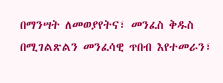በማንሣት ለመወያየትና፣ መንፈስ ቅዱስ በሚገልጽልን መንፈሳዊ ጥበብ እየተመራን፣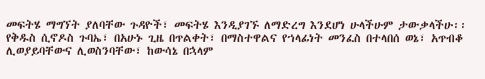መፍትሄ ማግኘት ያለባቸው ጉዳዮች፣ መፍትሄ እንዲያገኙ ለማድረግ እንደሆነ ሁላችሁም ታውቃላችሁ፡፡ የቅዱስ ሲኖዶስ ጉባኤ፣ በአሁኑ ጊዜ በጥልቀት፣ በማስተዋልና የኀላፊነት መንፈስ በተላበሰ ወኔ፣ አጥብቆ ሊወያይባቸውና ሊወስንባቸው፣ ከውሳኔ በኋላም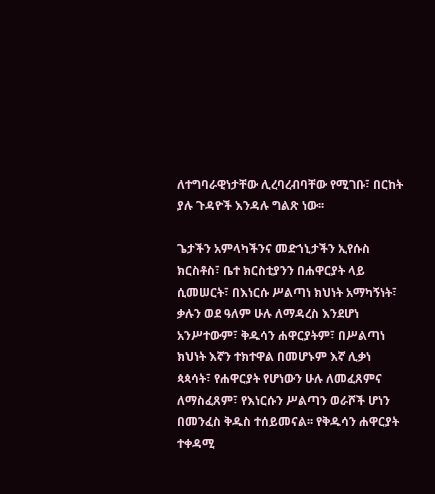ለተግባራዊነታቸው ሊረባረብባቸው የሚገቡ፣ በርከት ያሉ ጉዳዮች እንዳሉ ግልጽ ነው፡፡

ጌታችን አምላካችንና መድኀኒታችን ኢየሱስ ክርስቶስ፣ ቤተ ክርስቲያንን በሐዋርያት ላይ ሲመሠርት፣ በእነርሱ ሥልጣነ ክህነት አማካኝነት፣ ቃሉን ወደ ዓለም ሁሉ ለማዳረስ እንደሆነ አንሥተውም፣ ቅዱሳን ሐዋርያትም፣ በሥልጣነ ክህነት እኛን ተክተዋል በመሆኑም እኛ ሊቃነ ጳጳሳት፣ የሐዋርያት የሆነውን ሁሉ ለመፈጸምና ለማስፈጸም፣ የእነርሱን ሥልጣን ወራሾች ሆነን በመንፈስ ቅዱስ ተሰይመናል፡፡ የቅዱሳን ሐዋርያት ተቀዳሚ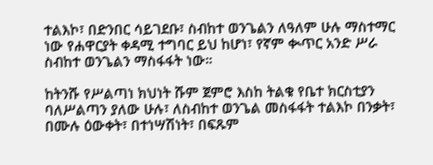ተልእኮ፣ በድንበር ሳይገደቡ፣ ስብከተ ወንጌልን ለዓለም ሁሉ ማስተማር ነው የሐዋርያት ቀዳሚ ተግባር ይህ ከሆነ፣ የኛም ቊጥር አንድ ሥራ ስብከተ ወንጌልን ማስፋፋት ነው።

ከትንሹ የሥልጣነ ክህነት ሹም ጀምሮ እስከ ትልቁ የቤተ ክርስቲያን ባለሥልጣን ያለው ሁሉ፣ ለስብከተ ወንጌል መስፋፋት ተልእኮ በንቃት፣ በሙሉ ዕውቀት፣ በተነሣሽነት፣ በፍጹም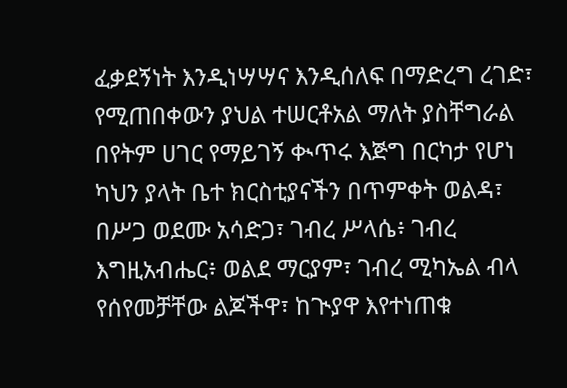ፈቃደኝነት እንዲነሣሣና እንዲሰለፍ በማድረግ ረገድ፣ የሚጠበቀውን ያህል ተሠርቶአል ማለት ያስቸግራል በየትም ሀገር የማይገኝ ቊጥሩ እጅግ በርካታ የሆነ ካህን ያላት ቤተ ክርስቲያናችን በጥምቀት ወልዳ፣ በሥጋ ወደሙ አሳድጋ፣ ገብረ ሥላሴ፥ ገብረ እግዚአብሔር፥ ወልደ ማርያም፣ ገብረ ሚካኤል ብላ የሰየመቻቸው ልጆችዋ፣ ከጒያዋ እየተነጠቁ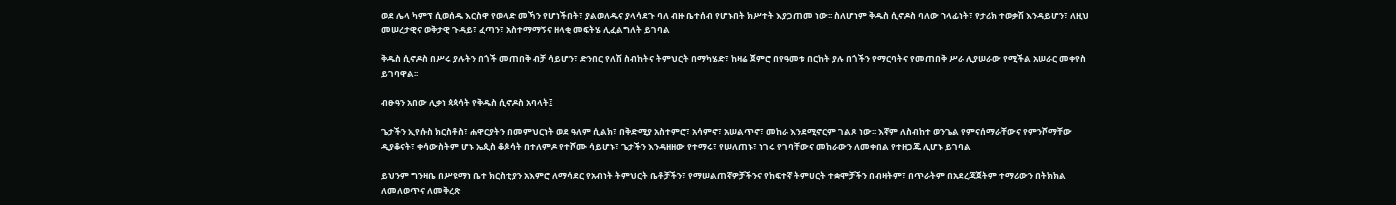ወደ ሌላ ካምፕ ሲወሰዱ እርስዋ የወላድ መኻን የሆነችበት፣ ያልወለዱና ያላሳደጉ ባለ ብዙ ቤተሰብ የሆኑበት ክሥተት እያጋጠመ ነው፡፡ ስለሆነም ቅዱስ ሲኖዶስ ባለው ኀላፊነት፣ የታሪክ ተወቃሽ እንዳይሆን፣ ለዚህ መሠረታዊና ወቅታዊ ጉዳይ፣ ፈጣን፣ አስተማማኝና ዘላቂ መፍትሄ ሊፈልግለት ይገባል

ቅዱስ ሲኖዶስ በሥሩ ያሉትን በጎች መጠበቅ ብቻ ሳይሆን፣ ድንበር የለሽ ስብከትና ትምህርት በማካሄድ፣ ከዛሬ ጀምሮ በየዓመቱ በርከት ያሉ በጎችን የማርባትና የመጠበቅ ሥራ ሊያሠራው የሚችል አሠራር መቀየስ ይገባዋል፡፡

ብፁዓን አበው ሊቃነ ጳጳሳት የቅዱስ ሲኖዶስ አባላት፤

ጌታችን ኢየሱስ ክርስቶስ፣ ሐዋርያትን በመምህርነት ወደ ዓለም ሲልክ፣ በቅድሚያ አስተምሮ፣ አሳምኖ፣ አሠልጥኖ፣ መከራ እንደሚኖርም ገልጾ ነው፡፡ እኛም ለስብከተ ወንጌል የምናሰማራቸውና የምንሾማቸው ዲያቆናት፣ ቀሳውስትም ሆኑ ኤጲስ ቆጶሳት በተለምዶ የተሾሙ ሳይሆኑ፣ ጌታችን እንዳዘዘው የተማሩ፣ የሠለጠኑ፣ ነገሩ የገባቸውና መከራውን ለመቀበል የተዘጋጁ ሊሆኑ ይገባል

ይህንም ግንዛቤ በሥዩማነ ቤተ ክርስቲያን አእምሮ ለማሳደር የአብነት ትምህርት ቤቶቻችን፣ የማሠልጠኛዎቻችንና የከፍተኛ ትምሀርት ተቋሞቻችን በብዛትም፣ በጥራትም በአደረጃጀትም ተማሪውን በትክክል ለመለወጥና ለመቅረጽ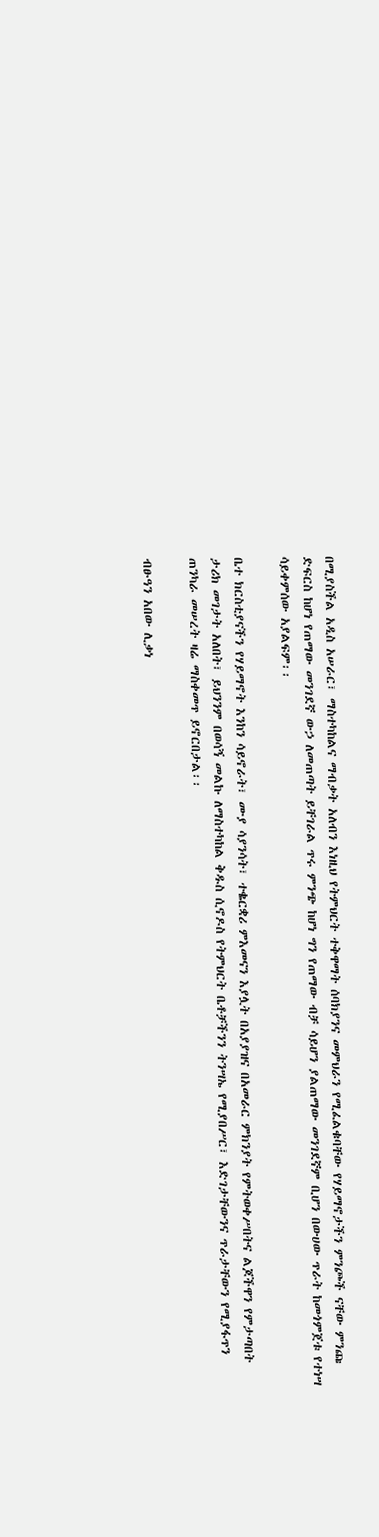በሚያስችል አዲስ አሠራር፣ ማስተካከልና ማብቃት አለብን እነዚህ የትምህርት ተቅዋማት ሰባክያንና መምህራን የሚፈልቁባቸው የሃይማኖታችን ምንጮች ናቸው ምንጩ ድፍርስ ከሆነ የጠማው መንገደኛ ውኃ ለመጠጣት ይቸገራል ጥሩ ምንጭ ከሆነ ግን የጠማው ብቻ ሳይሆን ያልጠማው መንገደኛም ቢሆን በውሀው ጥራት ከመጎምጀቱ የተነሣ ሳይቀምሰው አያልፍም፡፡

ቤተ ክርስቲያናችን የሃይማኖት እንከን ሳይኖራት፣ ሙያ ሳያንሳት፣ ተቈርቋሪ ምእመናን እያሏት በአያያዝና በአመራር ምክንያት የምትወቀሥበትና ልጆችዋን የምታጣበት ታሪክ መገታት አለበት፣ ይህንንም በወሳኝ መልኩ ለማስተካከል ቅዱስ ሲኖዶስ የትምህርት ቤቶቻችንን ትንሣኤ የሚያበሥር፣ እድገታቸውንና ጥራታቸውን የሚያፋጥን ጠንካራ መሠረት ዛሬ ማስቀመጥ ይኖርበታል፡፡

ብፁዓን አበው ሊቃነ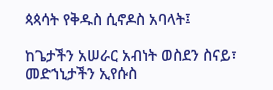ጳጳሳት የቅዱስ ሲኖዶስ አባላት፤

ከጌታችን አሠራር አብነት ወስደን ስናይ፣ መድኀኒታችን ኢየሱስ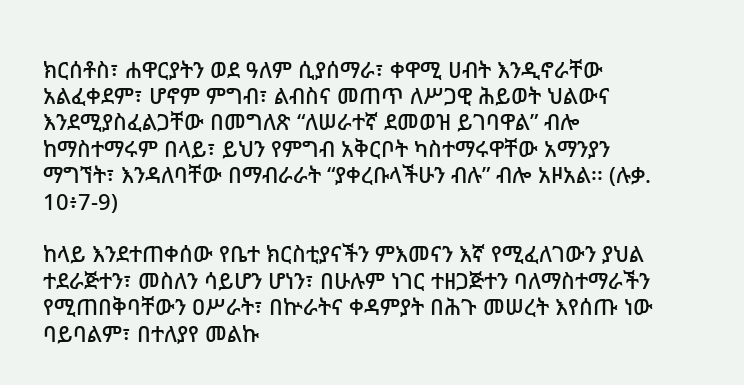ክርሰቶስ፣ ሐዋርያትን ወደ ዓለም ሲያሰማራ፣ ቀዋሚ ሀብት እንዲኖራቸው አልፈቀደም፣ ሆኖም ምግብ፣ ልብስና መጠጥ ለሥጋዊ ሕይወት ህልውና እንደሚያስፈልጋቸው በመግለጽ “ለሠራተኛ ደመወዝ ይገባዋል” ብሎ ከማስተማሩም በላይ፣ ይህን የምግብ አቅርቦት ካስተማሩዋቸው አማንያን ማግኘት፣ እንዳለባቸው በማብራራት “ያቀረቡላችሁን ብሉ” ብሎ አዞአል፡፡ (ሉቃ. 10፥7-9)

ከላይ እንደተጠቀሰው የቤተ ክርስቲያናችን ምእመናን እኛ የሚፈለገውን ያህል ተደራጅተን፣ መስለን ሳይሆን ሆነን፣ በሁሉም ነገር ተዘጋጅተን ባለማስተማራችን የሚጠበቅባቸውን ዐሥራት፣ በኵራትና ቀዳምያት በሕጉ መሠረት እየሰጡ ነው ባይባልም፣ በተለያየ መልኩ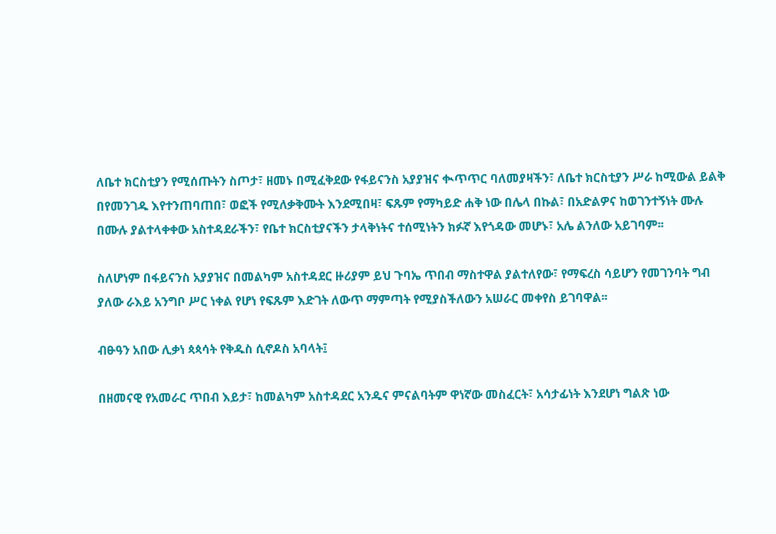ለቤተ ክርስቲያን የሚሰጡትን ስጦታ፣ ዘመኑ በሚፈቅደው የፋይናንስ አያያዝና ቊጥጥር ባለመያዛችን፣ ለቤተ ክርስቲያን ሥራ ከሚውል ይልቅ በየመንገዱ እየተንጠባጠበ፣ ወፎች የሚለቃቅሙት እንደሚበዛ፣ ፍጹም የማካይድ ሐቅ ነው በሌላ በኩል፣ በአድልዎና ከወገንተኝነት ሙሉ በሙሉ ያልተላቀቀው አስተዳደራችን፣ የቤተ ክርስቲያናችን ታላቅነትና ተሰሚነትን ክፉኛ እየጎዳው መሆኑ፣ አሌ ልንለው አይገባም፡፡

ስለሆነም በፋይናንስ አያያዝና በመልካም አስተዳደር ዙሪያም ይህ ጉባኤ ጥበብ ማስተዋል ያልተለየው፣ የማፍረስ ሳይሆን የመገንባት ግብ ያለው ራእይ አንግቦ ሥር ነቀል የሆነ የፍጹም እድገት ለውጥ ማምጣት የሚያስችለውን አሠራር መቀየስ ይገባዋል፡፡

ብፁዓን አበው ሊቃነ ጳጳሳት የቅዱስ ሲኖዶስ አባላት፤

በዘመናዊ የአመራር ጥበብ እይታ፣ ከመልካም አስተዳደር አንዱና ምናልባትም ዋነኛው መስፈርት፣ አሳታፊነት እንደሆነ ግልጽ ነው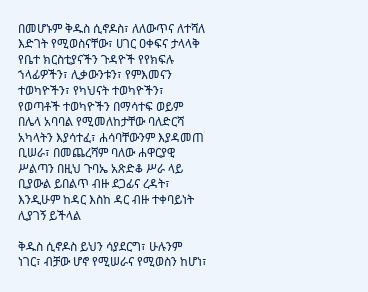በመሆኑም ቅዱስ ሲኖዶስ፣ ለለውጥና ለተሻለ እድገት የሚወስናቸው፣ ሀገር ዐቀፍና ታላላቅ የቤተ ክርስቲያናችን ጉዳዮች የየክፍሉ ኀላፊዎችን፣ ሊቃውንቱን፣ የምእመናን ተወካዮችን፣ የካህናት ተወካዮችን፣ የወጣቶች ተወካዮችን በማሳተፍ ወይም በሌላ አባባል የሚመለከታቸው ባለድርሻ አካላትን እያሳተፈ፣ ሐሳባቸውንም እያዳመጠ ቢሠራ፣ በመጨረሻም ባለው ሐዋርያዊ ሥልጣን በዚህ ጉባኤ አጽድቆ ሥራ ላይ ቢያውል ይበልጥ ብዙ ደጋፊና ረዳት፣ እንዲሁም ከዳር እስከ ዳር ብዙ ተቀባይነት ሊያገኝ ይችላል

ቅዱስ ሲኖዶስ ይህን ሳያደርግ፣ ሁሉንም ነገር፣ ብቻው ሆኖ የሚሠራና የሚወስን ከሆነ፣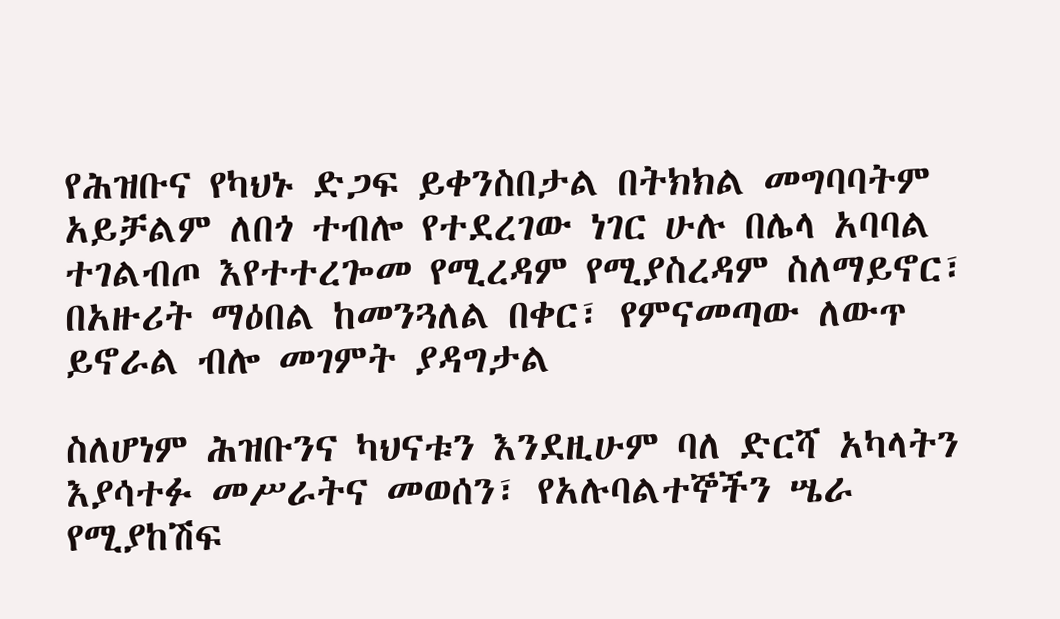የሕዝቡና የካህኑ ድጋፍ ይቀንስበታል በትክክል መግባባትም አይቻልም ለበጎ ተብሎ የተደረገው ነገር ሁሉ በሌላ አባባል ተገልብጦ እየተተረጐመ የሚረዳም የሚያስረዳም ስለማይኖር፣ በአዙሪት ማዕበል ከመንጓለል በቀር፣ የምናመጣው ለውጥ ይኖራል ብሎ መገምት ያዳግታል

ስለሆነም ሕዝቡንና ካህናቱን እንደዚሁም ባለ ድርሻ አካላትን እያሳተፉ መሥራትና መወሰን፣ የአሉባልተኞችን ሤራ የሚያከሽፍ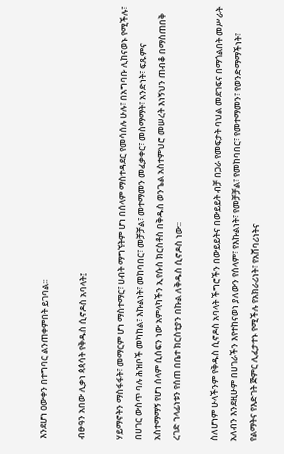እንደሆነ ዐውቀን በተግባር ልንጠቀምበት ይገባል፡፡

ብፁዓን አበው ሊቃነ ጳጳሳት የቅዱስ ሲኖዶስ አባላት፤

ሃይማኖትን ማስፋፋት፣ መማርም ሆነ ማስተማር፣ ሀብት ማግኘትም ሆነ በሰላም ማስተዳደር የመሳሰሉ ሁሉ፣ በአግባቡ ሊከናወኑ የሚችሉ፣ በሀገር ውስጥ ባሉ ሕዝቦች መካከል፣ እኩልነት፣ መከባበር፣ መቻቻል፣ መተማመን መፈቃቀር፣ መስማማት፣ አንድነት፣ ፍጹምና አስተማማኝ የሆነ ሰላም ሲሰፍን ነው አምላካችን ኢየሱስ ክርስቶስ በቅዱስ ወንጌል አስተምህሮ መሠረት እነኝህን ጠብቆ በማስጠበቅ ረገድ ኀላፊነቱን የሰጠ በቤተ ክርስቲያን በኩል ለቅዱስ ሲኖዶስ ነው፡፡

ስለሆነም ሁላችንም የቅዱስ ሲኖዶስ አባላት ችግሮችን በውይይትና በውይይት ብቻ በጋራ የመፍታት ባህል መደገፍና በማጎልበት መሥራት አለብን እንደዚሁም በሀገራችን እየተከናወነ ያለውን የሰላም፣ የእኩልነት፣ የመቻቻል፣ የመከባበር፣ የመተማመን፣ የወንድማማችነት፣ የልማትና የእድገት ጅምር ሊፈታተኑ የሚችሉ የአክራሪነት፣ የአሸባሪነትና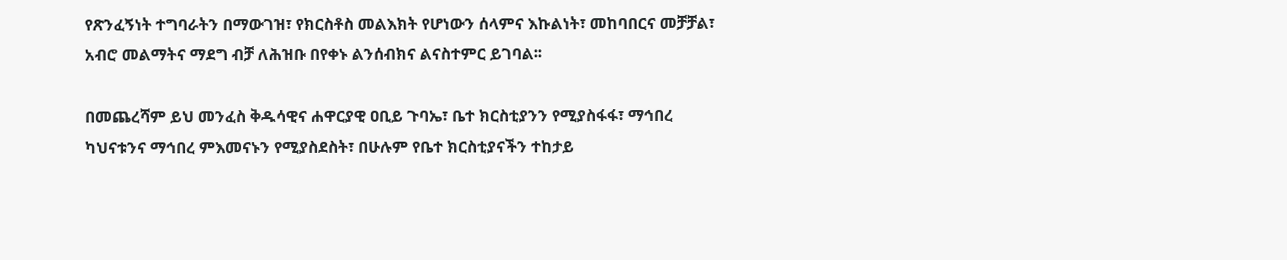የጽንፈኝነት ተግባራትን በማውገዝ፣ የክርስቶስ መልእክት የሆነውን ሰላምና እኩልነት፣ መከባበርና መቻቻል፣ አብሮ መልማትና ማደግ ብቻ ለሕዝቡ በየቀኑ ልንሰብክና ልናስተምር ይገባል፡፡

በመጨረሻም ይህ መንፈስ ቅዱሳዊና ሐዋርያዊ ዐቢይ ጉባኤ፣ ቤተ ክርስቲያንን የሚያስፋፋ፣ ማኅበረ ካህናቱንና ማኅበረ ምእመናኑን የሚያስደስት፣ በሁሉም የቤተ ክርስቲያናችን ተከታይ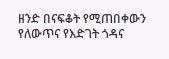ዘንድ በናፍቆት የሚጠበቀውን የለውጥና የእድገት ጎዳና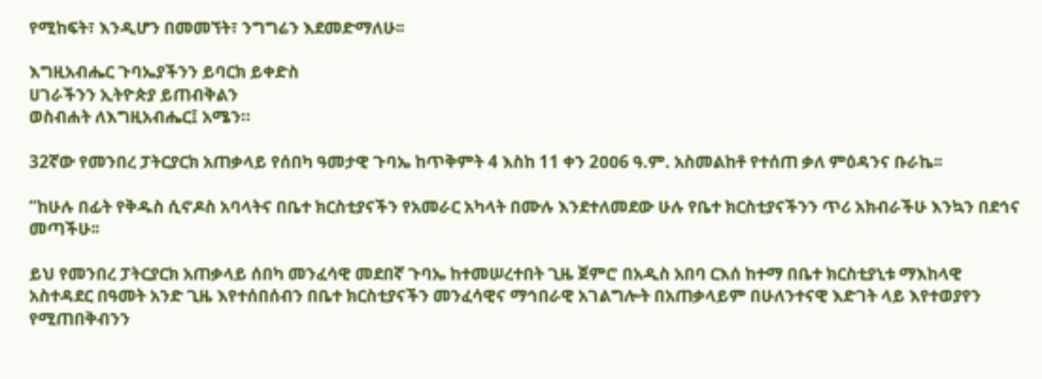የሚከፍት፣ እንዲሆን በመመኘት፣ ንግግሬን እደመድማለሁ፡፡

እግዚአብሔር ጉባኤያችንን ይባርክ ይቀድስ
ሀገራችንን ኢትዮጵያ ይጠብቅልን
ወስብሐት ለእግዚአብሔር፤ አሜን።

32ኛው የመንበረ ፓትርያርክ አጠቃላይ የሰበካ ዓመታዊ ጉባኤ ከጥቅምት 4 እስከ 11 ቀን 2ዐዐ6 ዓ.ም. አስመልከቶ የተሰጠ ቃለ ምዕዳንና ቡራኬ፡፡

“ከሁሉ በፊት የቅዱስ ሲኖዶስ አባላትና በቤተ ክርስቲያናችን የአመራር አካላት በሙሉ እንደተለመደው ሁሉ የቤተ ክርስቲያናችንን ጥሪ አክብራችሁ እንኳን በደኅና መጣችሁ፡፡

ይህ የመንበረ ፓትርያርክ አጠቃላይ ሰበካ መንፈሳዊ መደበኛ ጉባኤ ከተመሠረተበት ጊዜ ጀምሮ በአዲስ አበባ ርእሰ ከተማ በቤተ ክርስቲያኒቱ ማእከላዊ አስተዳደር በዓመት አንድ ጊዜ እየተሰበሰብን በቤተ ክርስቲያናችን መንፈሳዊና ማኅበራዊ አገልግሎት በአጠቃላይም በሁለንተናዊ እድገት ላይ እየተወያየን የሚጠበቅብንን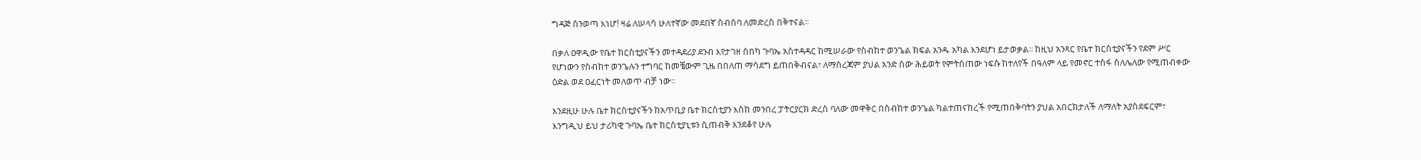ግዳጅ ስንወጣ እነሆ! ዛሬ ለሠላሳ ሁለተኛው መደበኛ ስብሰባ ለመድረስ በቅተናል፡፡

በቃለ ዐዋዲው የቤተ ክርስቲያናችን መተዳደሪያ ደንብ እየታገዘ ሰበካ ጉባኤ አስተዳዳር ከሚሠራው የስብከተ ወንጌል ክፍል አንዱ አካል እንደሆነ ይታወቃል፡፡ ከዚህ አንጻር የቤተ ክርስቲያናችን የደም ሥር የሆነውን የስብከተ ወንጌሉን ተግባር ከመቼውም ጊዜ በበለጠ ማሳደግ ይጠበቅብናል፣ ለማስረጃም ያህል አንድ ሰው ሕይወት የምትሰጠው ነፍሱ ከተለየች በዓለም ላይ የመኖር ተስፋ ስለሌለው የሚጠብቀው ዕድል ወደ ዐፈርነት መለወጥ ብቻ ነው፡፡

እንደዚሁ ሁሉ ቤተ ክርስቲያናችን ከአጥቢያ ቤተ ክርስቲያን እስከ መንበረ ፓትርያርክ ድረስ ባለው መዋቅር በስብከተ ወንጌል ካልተጠናከረች የሚጠበቅባትን ያህል አበርክታለች ለማለት አያስደፍርም፣ እንግዲህ ይህ ታሪካዊ ጉባኤ ቤተ ክርስቲያኒቱን ሲጠብቅ እንደቆየ ሁሉ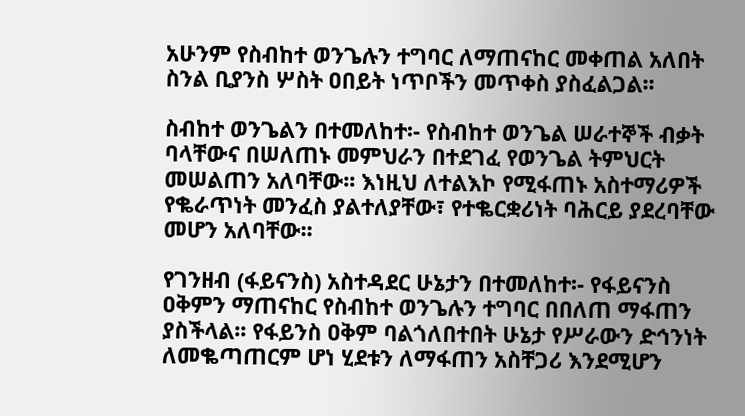አሁንም የስብከተ ወንጌሉን ተግባር ለማጠናከር መቀጠል አለበት ስንል ቢያንስ ሦስት ዐበይት ነጥቦችን መጥቀስ ያስፈልጋል፡፡

ስብከተ ወንጌልን በተመለከተ፡- የስብከተ ወንጌል ሠራተኞች ብቃት ባላቸውና በሠለጠኑ መምህራን በተደገፈ የወንጌል ትምህርት መሠልጠን አለባቸው፡፡ እነዚህ ለተልእኮ የሚፋጠኑ አስተማሪዎች የቈራጥነት መንፈስ ያልተለያቸው፣ የተቈርቋሪነት ባሕርይ ያደረባቸው መሆን አለባቸው፡፡

የገንዘብ (ፋይናንስ) አስተዳደር ሁኔታን በተመለከተ፡- የፋይናንስ ዐቅምን ማጠናከር የስብከተ ወንጌሉን ተግባር በበለጠ ማፋጠን ያስችላል፡፡ የፋይንስ ዐቅም ባልጎለበተበት ሁኔታ የሥራውን ድኅንነት ለመቈጣጠርም ሆነ ሂደቱን ለማፋጠን አስቸጋሪ እንደሚሆን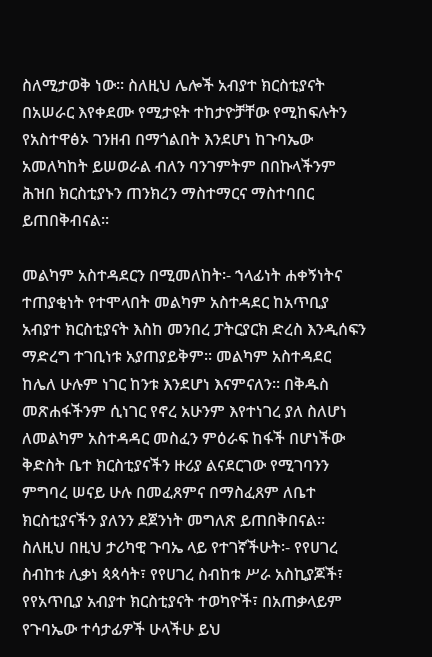ስለሚታወቅ ነው፡፡ ስለዚህ ሌሎች አብያተ ክርስቲያናት በአሠራር እየቀደሙ የሚታዩት ተከታዮቻቸው የሚከፍሉትን የአስተዋፅኦ ገንዘብ በማጎልበት እንደሆነ ከጉባኤው አመለካከት ይሠወራል ብለን ባንገምትም በበኩላችንም ሕዝበ ክርስቲያኑን ጠንክረን ማስተማርና ማስተባበር ይጠበቅብናል፡፡

መልካም አስተዳደርን በሚመለከት፡- ኀላፊነት ሐቀኝነትና ተጠያቂነት የተሞላበት መልካም አስተዳደር ከአጥቢያ አብያተ ክርስቲያናት እስከ መንበረ ፓትርያርክ ድረስ እንዲሰፍን ማድረግ ተገቢነቱ አያጠያይቅም፡፡ መልካም አስተዳደር ከሌለ ሁሉም ነገር ከንቱ እንደሆነ እናምናለን፡፡ በቅዱስ መጽሐፋችንም ሲነገር የኖረ አሁንም እየተነገረ ያለ ስለሆነ ለመልካም አስተዳዳር መስፈን ምዕራፍ ከፋች በሆነችው ቅድስት ቤተ ክርስቲያናችን ዙሪያ ልናደርገው የሚገባንን ምግባረ ሠናይ ሁሉ በመፈጸምና በማስፈጸም ለቤተ ክርስቲያናችን ያለንን ደጀንነት መግለጽ ይጠበቅበናል፡፡
ስለዚህ በዚህ ታሪካዊ ጉባኤ ላይ የተገኛችሁት፡- የየሀገረ ስብከቱ ሊቃነ ጳጳሳት፣ የየሀገረ ስብከቱ ሥራ አስኪያጆች፣ የየአጥቢያ አብያተ ክርስቲያናት ተወካዮች፣ በአጠቃላይም የጉባኤው ተሳታፊዎች ሁላችሁ ይህ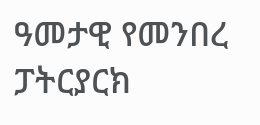ዓመታዊ የመንበረ ፓትርያርክ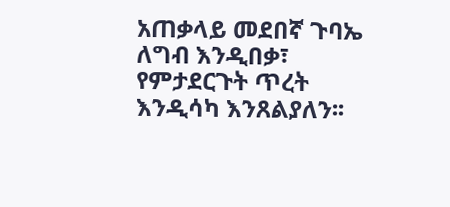አጠቃላይ መደበኛ ጉባኤ ለግብ እንዲበቃ፣ የምታደርጉት ጥረት እንዲሳካ እንጸልያለን፡፡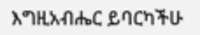እግዚአብሔር ይባርካችሁ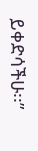ይቀድሳችሁ፡፡”